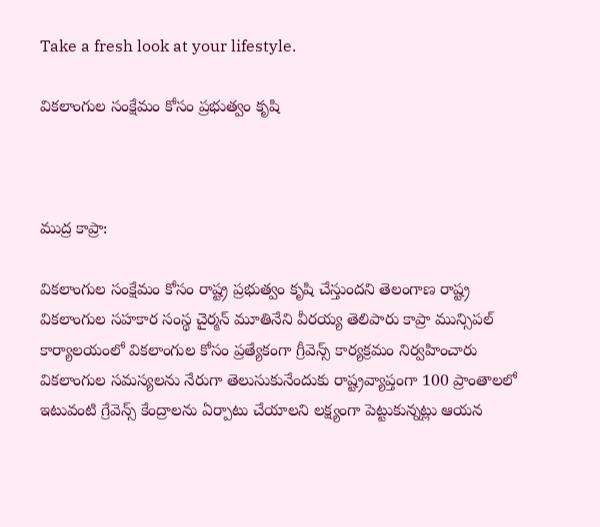Take a fresh look at your lifestyle.

వికలాంగుల సంక్షేమం కోసం ప్రభుత్వం కృషి



ముద్ర కాప్రా:

వికలాంగుల సంక్షేమం కోసం రాష్ట్ర ప్రభుత్వం కృషి చేస్తుందని తెలంగాణ రాష్ట్ర వికలాంగుల సహకార సంస్థ చైర్మన్ మూతినేని వీరయ్య తెలిపారు కాప్రా మున్సిపల్ కార్యాలయంలో వికలాంగుల కోసం ప్రత్యేకంగా గ్రీవెన్స్ కార్యక్రమం నిర్వహించారు వికలాంగుల సమస్యలను నేరుగా తెలుసుకునేందుకు రాష్ట్రవ్యాప్తంగా 100 ప్రాంతాలలో ఇటువంటి గ్రేవెన్స్ కేంద్రాలను ఏర్పాటు చేయాలని లక్ష్యంగా పెట్టుకున్నట్లు ఆయన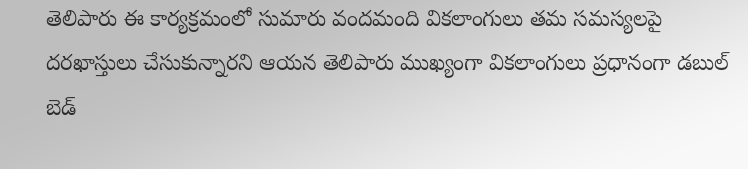తెలిపారు ఈ కార్యక్రమంలో సుమారు వందమంది వికలాంగులు తమ సమస్యలపై దరఖాస్తులు చేసుకున్నారని ఆయన తెలిపారు ముఖ్యంగా వికలాంగులు ప్రధానంగా డబుల్ బెడ్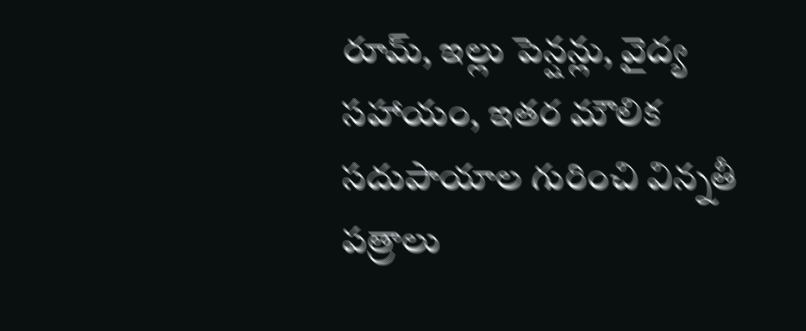రూమ్, ఇల్లు పెన్షన్లు, వైద్య సహాయం, ఇతర మౌలిక సదుపాయాల గురించి విన్నతీ పత్రాలు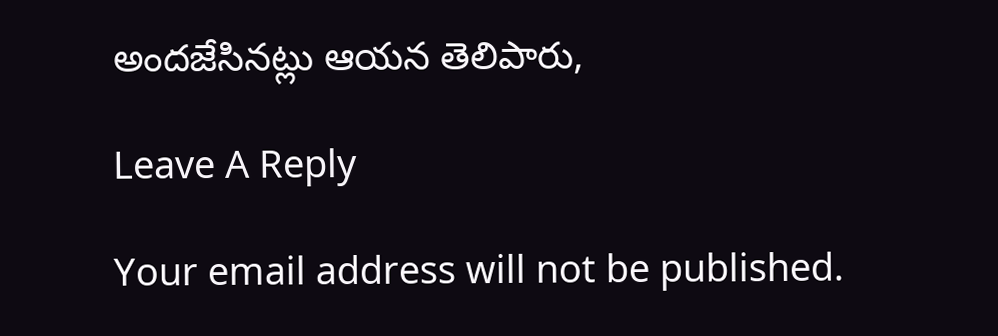అందజేసినట్లు ఆయన తెలిపారు,

Leave A Reply

Your email address will not be published.